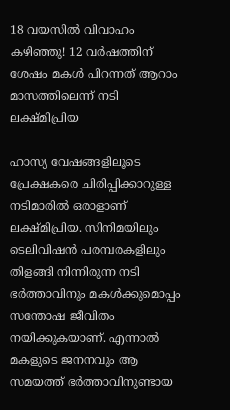18 വയസില്‍ വിവാഹം കഴിഞ്ഞു! 12 വര്‍ഷത്തിന് ശേഷം മകള്‍ പിറന്നത് ആറാം മാസത്തിലെന്ന് നടി ലക്ഷ്മിപ്രിയ

ഹാസ്യ വേഷങ്ങളിലൂടെ പ്രേക്ഷകരെ ചിരിപ്പിക്കാറുള്ള നടിമാരില്‍ ഒരാളാണ് ലക്ഷ്മിപ്രിയ. സിനിമയിലും ടെലിവിഷന്‍ പരമ്പരകളിലും തിളങ്ങി നിന്നിരുന്ന നടി ഭര്‍ത്താവിനും മകള്‍ക്കുമൊപ്പം സന്തോഷ ജീവിതം നയിക്കുകയാണ്. എന്നാല്‍ മകളുടെ ജനനവും ആ സമയത്ത് ഭര്‍ത്താവിനുണ്ടായ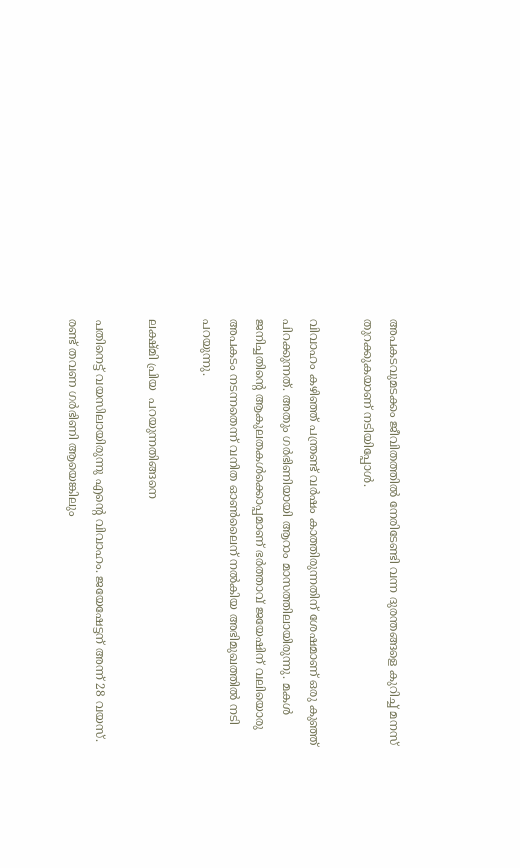അപകടവുമടക്കം ജീവിതത്തില്‍ നേരിടേണ്ടി വന്ന ദുരന്തങ്ങളെ കുറിച്ച് മനസ് തുറക്കുകയാണ് നടിയിപ്പോള്‍.

വിവാഹം കഴിഞ്ഞ് പന്ത്രണ്ട് വര്‍ഷം കാത്തിരുന്നതിന് ശേഷമാണ് ഒരു കുഞ്ഞ് പിറക്കുന്നത്. അതും ഗര്‍ഭിണിയായി ആറാം മാസത്തിലായിരുന്നു. മകള്‍ ജനിച്ചതിന്റെ ആകുലതകള്‍ക്കൊപ്പമാണ് ഭര്‍ത്താവ് ജയേഷിന് വലിയൊരു അപകടം നടന്നതെന്ന് വനിത ഓണ്‍ലൈന് നല്‍കിയ അഭിമുഖത്തില്‍ നടി പറയുന്നു.

ലക്ഷ്മി പ്രിയ  പറയുന്നതിങ്ങനെ

പതിനെട്ട് വയസിലായിരുന്നു എന്റെ വിവാഹം. ജയേഷേട്ടന് അന്ന് 28 വയസ്. രണ്ട് തവണ ഗര്‍ഭിണി ആയെങ്കിലും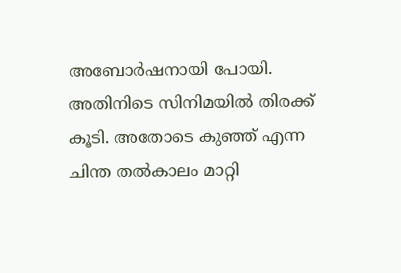അബോര്‍ഷനായി പോയി. അതിനിടെ സിനിമയില്‍ തിരക്ക് കൂടി. അതോടെ കുഞ്ഞ് എന്ന ചിന്ത തല്‍കാലം മാറ്റി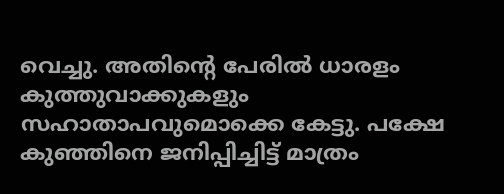വെച്ചു. അതിന്റെ പേരില്‍ ധാരളം കുത്തുവാക്കുകളും സഹാതാപവുമൊക്കെ കേട്ടു. പക്ഷേ കുഞ്ഞിനെ ജനിപ്പിച്ചിട്ട് മാത്രം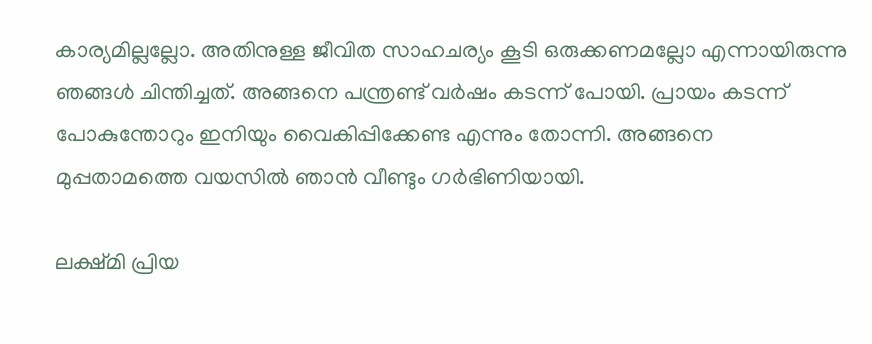കാര്യമില്ലല്ലോ. അതിനുള്ള ജീവിത സാഹചര്യം കൂടി ഒരുക്കണമല്ലോ എന്നായിരുന്നു ഞങ്ങള്‍ ചിന്തിച്ചത്. അങ്ങനെ പന്ത്രണ്ട് വര്‍ഷം കടന്ന് പോയി. പ്രായം കടന്ന് പോകുന്തോറും ഇനിയും വൈകിപ്പിക്കേണ്ട എന്നും തോന്നി. അങ്ങനെ മുപ്പതാമത്തെ വയസില്‍ ഞാന്‍ വീണ്ടും ഗര്‍ഭിണിയായി.

ലക്ഷ്മി പ്രിയ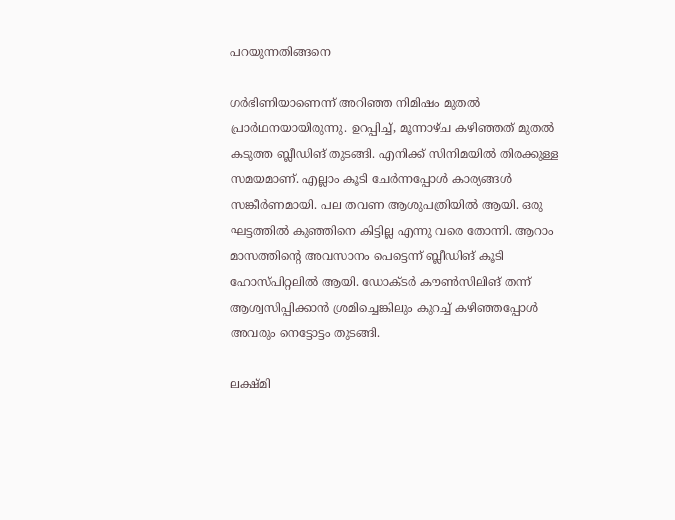പറയുന്നതിങ്ങനെ

ഗര്‍ഭിണിയാണെന്ന് അറിഞ്ഞ നിമിഷം മുതല്‍ പ്രാര്‍ഥനയായിരുന്നു. ഉറപ്പിച്ച്, മൂന്നാഴ്ച കഴിഞ്ഞത് മുതല്‍ കടുത്ത ബ്ലീഡിങ് തുടങ്ങി. എനിക്ക് സിനിമയില്‍ തിരക്കുള്ള സമയമാണ്. എല്ലാം കൂടി ചേര്‍ന്നപ്പോള്‍ കാര്യങ്ങള്‍ സങ്കീര്‍ണമായി. പല തവണ ആശുപത്രിയില്‍ ആയി. ഒരു ഘട്ടത്തില്‍ കുഞ്ഞിനെ കിട്ടില്ല എന്നു വരെ തോന്നി. ആറാം മാസത്തിന്റെ അവസാനം പെട്ടെന്ന് ബ്ലീഡിങ് കൂടി ഹോസ്പിറ്റലില്‍ ആയി. ഡോക്ടര്‍ കൗണ്‍സിലിങ് തന്ന് ആശ്വസിപ്പിക്കാന്‍ ശ്രമിച്ചെങ്കിലും കുറച്ച് കഴിഞ്ഞപ്പോള്‍ അവരും നെട്ടോട്ടം തുടങ്ങി.

ലക്ഷ്മി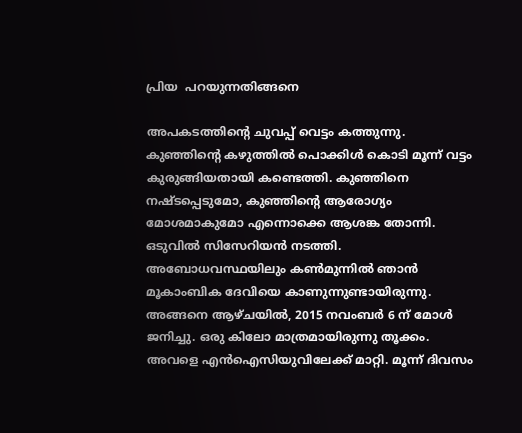പ്രിയ  പറയുന്നതിങ്ങനെ

അപകടത്തിന്റെ ചുവപ്പ് വെട്ടം കത്തുന്നു. കുഞ്ഞിന്റെ കഴുത്തില്‍ പൊക്കിള്‍ കൊടി മൂന്ന് വട്ടം കുരുങ്ങിയതായി കണ്ടെത്തി. കുഞ്ഞിനെ നഷ്ടപ്പെടുമോ, കുഞ്ഞിന്റെ ആരോഗ്യം മോശമാകുമോ എന്നൊക്കെ ആശങ്ക തോന്നി. ഒടുവില്‍ സിസേറിയന്‍ നടത്തി. അബോധവസ്ഥയിലും കണ്‍മുന്നില്‍ ഞാന്‍ മൂകാംബിക ദേവിയെ കാണുന്നുണ്ടായിരുന്നു. അങ്ങനെ ആഴ്ചയില്‍, 2015 നവംബര്‍ 6 ന് മോള്‍ ജനിച്ചു. ഒരു കിലോ മാത്രമായിരുന്നു തൂക്കം. അവളെ എന്‍ഐസിയുവിലേക്ക് മാറ്റി. മൂന്ന് ദിവസം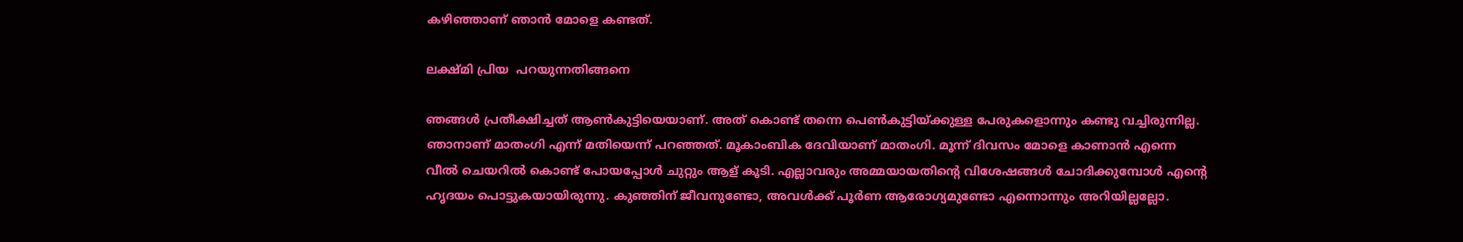കഴിഞ്ഞാണ് ഞാന്‍ മോളെ കണ്ടത്.

ലക്ഷ്മി പ്രിയ  പറയുന്നതിങ്ങനെ

ഞങ്ങള്‍ പ്രതീക്ഷിച്ചത് ആണ്‍കുട്ടിയെയാണ്. അത് കൊണ്ട് തന്നെ പെണ്‍കുട്ടിയ്ക്കുള്ള പേരുകളൊന്നും കണ്ടു വച്ചിരുന്നില്ല. ഞാനാണ് മാതംഗി എന്ന് മതിയെന്ന് പറഞ്ഞത്. മൂകാംബിക ദേവിയാണ് മാതംഗി. മൂന്ന് ദിവസം മോളെ കാണാന്‍ എന്നെ വീല്‍ ചെയറില്‍ കൊണ്ട് പോയപ്പോള്‍ ചുറ്റും ആള് കൂടി. എല്ലാവരും അമ്മയായതിന്റെ വിശേഷങ്ങള്‍ ചോദിക്കുമ്പോള്‍ എന്റെ ഹൃദയം പൊട്ടുകയായിരുന്നു. കുഞ്ഞിന് ജീവനുണ്ടോ, അവള്‍ക്ക് പൂര്‍ണ ആരോഗ്യമുണ്ടോ എന്നൊന്നും അറിയില്ലല്ലോ.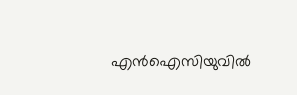എന്‍ഐസിയുവില്‍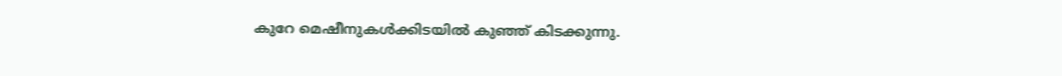കുറേ മെഷീനുകള്‍ക്കിടയില്‍ കുഞ്ഞ് കിടക്കുന്നു.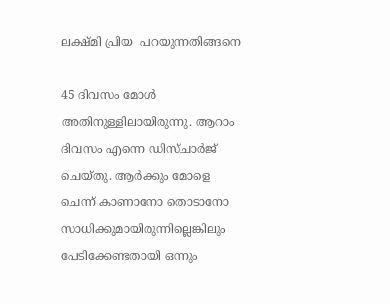ലക്ഷ്മി പ്രിയ  പറയുന്നതിങ്ങനെ

45 ദിവസം മോള്‍ അതിനുള്ളിലായിരുന്നു. ആറാം ദിവസം എന്നെ ഡിസ്ചാര്‍ജ് ചെയ്തു. ആര്‍ക്കും മോളെ ചെന്ന് കാണാനോ തൊടാനോ സാധിക്കുമായിരുന്നില്ലെങ്കിലും പേടിക്കേണ്ടതായി ഒന്നും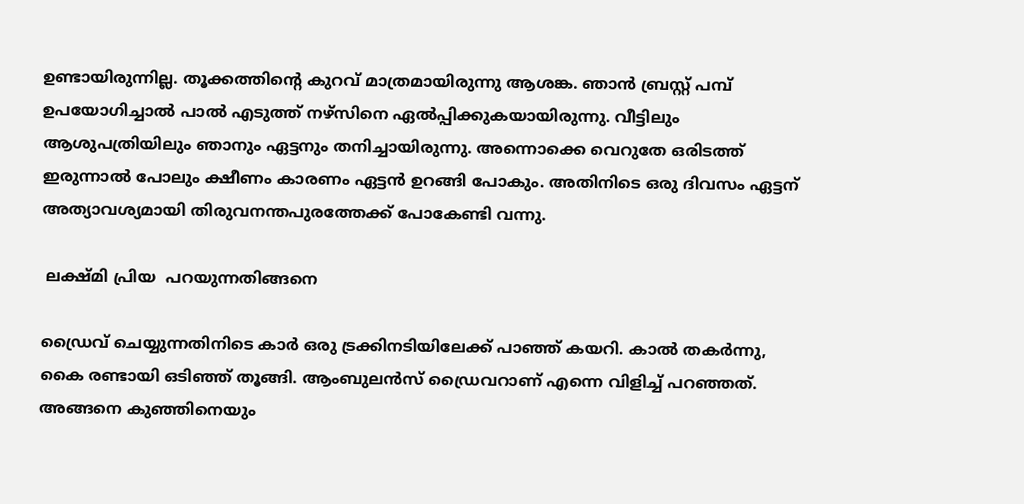ഉണ്ടായിരുന്നില്ല. തൂക്കത്തിന്റെ കുറവ് മാത്രമായിരുന്നു ആശങ്ക. ഞാന്‍ ബ്രസ്റ്റ് പമ്പ് ഉപയോഗിച്ചാല്‍ പാല്‍ എടുത്ത് നഴ്‌സിനെ ഏല്‍പ്പിക്കുകയായിരുന്നു. വീട്ടിലും ആശുപത്രിയിലും ഞാനും ഏട്ടനും തനിച്ചായിരുന്നു. അന്നൊക്കെ വെറുതേ ഒരിടത്ത് ഇരുന്നാല്‍ പോലും ക്ഷീണം കാരണം ഏട്ടന്‍ ഉറങ്ങി പോകും. അതിനിടെ ഒരു ദിവസം ഏട്ടന് അത്യാവശ്യമായി തിരുവനന്തപുരത്തേക്ക് പോകേണ്ടി വന്നു.

 ലക്ഷ്മി പ്രിയ  പറയുന്നതിങ്ങനെ

ഡ്രൈവ് ചെയ്യുന്നതിനിടെ കാര്‍ ഒരു ട്രക്കിനടിയിലേക്ക് പാഞ്ഞ് കയറി. കാല്‍ തകര്‍ന്നു, കൈ രണ്ടായി ഒടിഞ്ഞ് തൂങ്ങി. ആംബുലന്‍സ് ഡ്രൈവറാണ് എന്നെ വിളിച്ച് പറഞ്ഞത്. അങ്ങനെ കുഞ്ഞിനെയും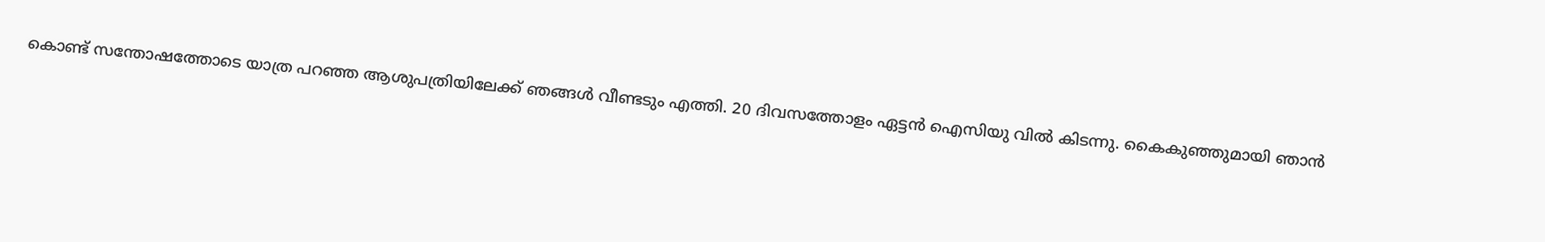കൊണ്ട് സന്തോഷത്തോടെ യാത്ര പറഞ്ഞ ആശുപത്രിയിലേക്ക് ഞങ്ങള്‍ വീണ്ടടും എത്തി. 20 ദിവസത്തോളം ഏട്ടന്‍ ഐസിയു വില്‍ കിടന്നു. കൈകുഞ്ഞുമായി ഞാന്‍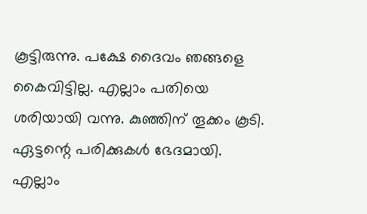കൂട്ടിരുന്നു. പക്ഷേ ദൈവം ഞങ്ങളെ കൈവിട്ടില്ല. എല്ലാം പതിയെ ശരിയായി വന്നു. കുഞ്ഞിന് തൂക്കം കൂടി. ഏട്ടന്റെ പരിക്കുകള്‍ ഭേദമായി. എല്ലാം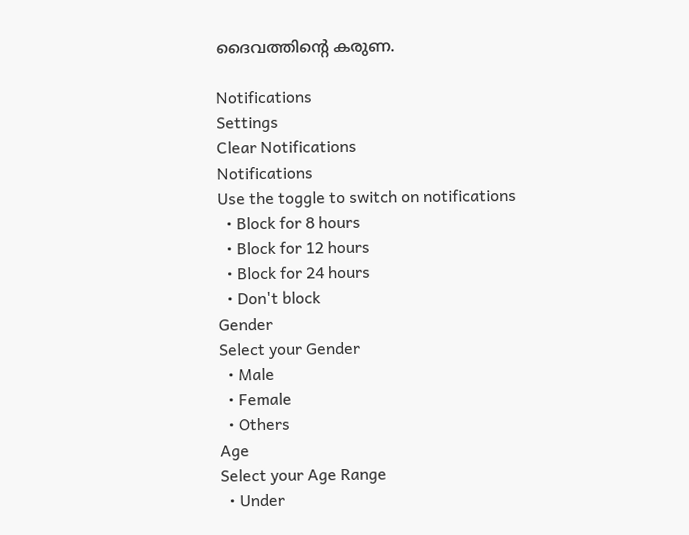ദൈവത്തിന്റെ കരുണ.

Notifications
Settings
Clear Notifications
Notifications
Use the toggle to switch on notifications
  • Block for 8 hours
  • Block for 12 hours
  • Block for 24 hours
  • Don't block
Gender
Select your Gender
  • Male
  • Female
  • Others
Age
Select your Age Range
  • Under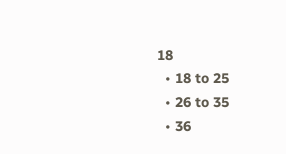18
  • 18 to 25
  • 26 to 35
  • 36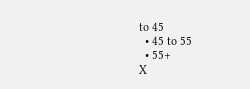to 45
  • 45 to 55
  • 55+
X